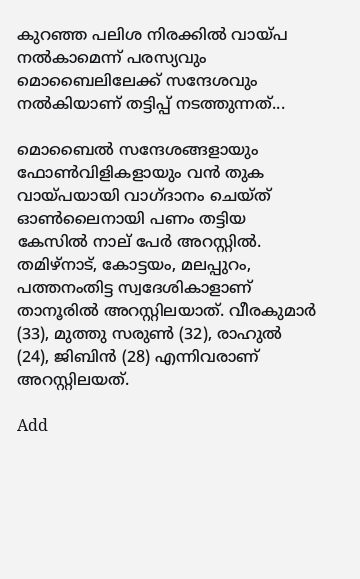കുറഞ്ഞ പലിശ നിരക്കിൽ വായ്പ നൽകാമെന്ന് പരസ്യവും മൊബൈലിലേക്ക് സന്ദേശവും നൽകിയാണ് തട്ടിപ്പ് നടത്തുന്നത്...

മൊബൈൽ സന്ദേശങ്ങളായും ഫോൺവിളികളായും വൻ തുക വായ്പയായി വാഗ്ദാനം ചെയ്ത് ഓൺലൈനായി പണം തട്ടിയ കേസിൽ നാല് പേ‍ർ അറസ്റ്റിൽ. തമിഴ്നാട്, കോട്ടയം, മലപ്പുറം, പത്തനംതിട്ട സ്വദേശികാളാണ് താനൂരിൽ അറസ്റ്റിലയാത്. വീരകുമാർ (33), മുത്തു സരുൺ (32), രാഹുൽ (24), ജിബിൻ (28) എന്നിവരാണ് അറസ്റ്റിലയത്.

Add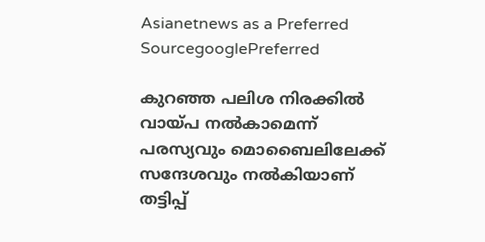Asianetnews as a Preferred SourcegooglePreferred

കുറഞ്ഞ പലിശ നിരക്കിൽ വായ്പ നൽകാമെന്ന് പരസ്യവും മൊബൈലിലേക്ക് സന്ദേശവും നൽകിയാണ് തട്ടിപ്പ്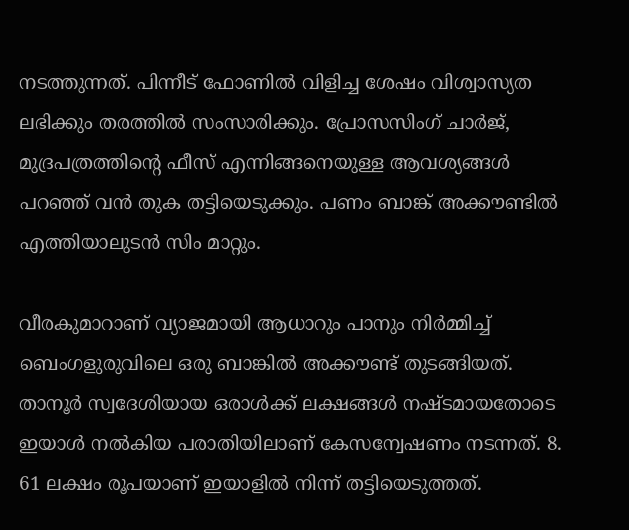നടത്തുന്നത്. പിന്നീട് ഫോണിൽ വിളിച്ച ശേഷം വിശ്വാസ്യത ലഭിക്കും തരത്തിൽ സംസാരിക്കും. പ്രോസസിംഗ് ചാ‍ർജ്, മുദ്രപത്രത്തിന്റെ ഫീസ് എന്നിങ്ങനെയുള്ള ആവശ്യങ്ങൾ പറഞ്ഞ് വൻ തുക തട്ടിയെടുക്കും. പണം ബാങ്ക് അക്കൗണ്ടിൽ എത്തിയാലുടൻ സിം മാറ്റും.

വീരകുമാറാണ് വ്യാജമായി ആധാറും പാനും നി‍ർമ്മിച്ച് ബെംഗളുരുവിലെ ഒരു ബാങ്കിൽ അക്കൗണ്ട് തുടങ്ങിയത്. താനൂ‍ർ സ്വദേശിയായ ഒരാൾക്ക് ലക്ഷങ്ങൾ നഷ്ടമായതോടെ ഇയാൾ നൽകിയ പരാതിയിലാണ് കേസന്വേഷണം നടന്നത്. 8. 61 ലക്ഷം രൂപയാണ് ഇയാളിൽ നിന്ന് തട്ടിയെടുത്തത്.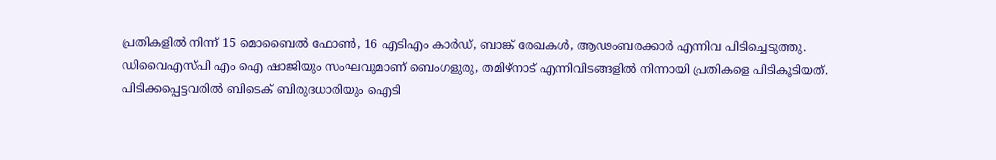പ്രതികളിൽ നിന്ന് 15 മൊബൈൽ ഫോൺ, 16 എടിഎം കാ‍ർഡ്, ബാങ്ക് രേഖകൾ, ആഢംബരക്കാ‍ർ എന്നിവ പിടിച്ചെടുത്തു. ഡിവൈഎസ്പി എം ഐ ഷാജിയും സംഘവുമാണ് ബെംഗളുരു, തമിഴ്നാട് എന്നിവിടങ്ങളിൽ നിന്നായി പ്രതികളെ പിടികൂടിയത്. പിടിക്കപ്പെട്ടവരിൽ ബിടെക് ബിരുദധാരിയും ഐടി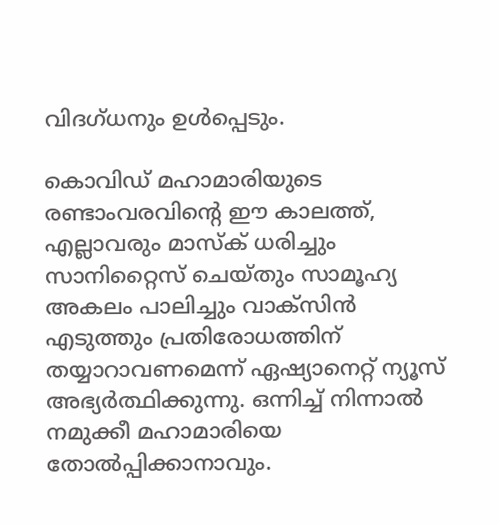വിദഗ്ധനും ഉൾപ്പെടും.

കൊവിഡ് മഹാമാരിയുടെ രണ്ടാംവരവിന്റെ ഈ കാലത്ത്, എല്ലാവരും മാസ്‌ക് ധരിച്ചും സാനിറ്റൈസ് ചെയ്തും സാമൂഹ്യ അകലം പാലിച്ചും വാക്‌സിന്‍ എടുത്തും പ്രതിരോധത്തിന് തയ്യാറാവണമെന്ന് ഏഷ്യാനെറ്റ് ന്യൂസ് അഭ്യര്‍ത്ഥിക്കുന്നു. ഒന്നിച്ച് നിന്നാല്‍ നമുക്കീ മഹാമാരിയെ തോല്‍പ്പിക്കാനാവും.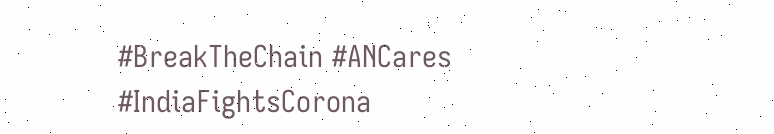#BreakTheChain #ANCares #IndiaFightsCorona